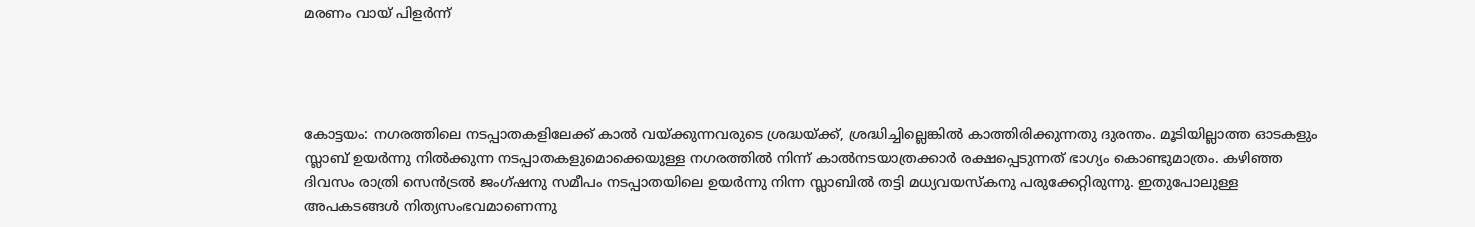മരണം വായ്‌ പിളര്‍ന്ന്‌




കോട്ടയം: നഗരത്തിലെ നടപ്പാതകളിലേക്ക്‌ കാല്‍ വയ്‌ക്കുന്നവരുടെ ശ്രദ്ധയ്‌ക്ക്‌, ശ്രദ്ധിച്ചില്ലെങ്കില്‍ കാത്തിരിക്കുന്നതു ദുരന്തം. മൂടിയില്ലാത്ത ഓടകളും സ്ലാബ്‌ ഉയര്‍ന്നു നില്‍ക്കുന്ന നടപ്പാതകളുമൊക്കെയുള്ള നഗരത്തില്‍ നിന്ന്‌ കാല്‍നടയാത്രക്കാര്‍ രക്ഷപ്പെടുന്നത്‌ ഭാഗ്യം കൊണ്ടുമാത്രം. കഴിഞ്ഞ ദിവസം രാത്രി സെന്‍ട്രല്‍ ജംഗ്‌ഷനു സമീപം നടപ്പാതയിലെ ഉയര്‍ന്നു നിന്ന സ്ലാബില്‍ തട്ടി മധ്യവയസ്‌കനു പരുക്കേറ്റിരുന്നു. ഇതുപോലുള്ള അപകടങ്ങള്‍ നിത്യസംഭവമാണെന്നു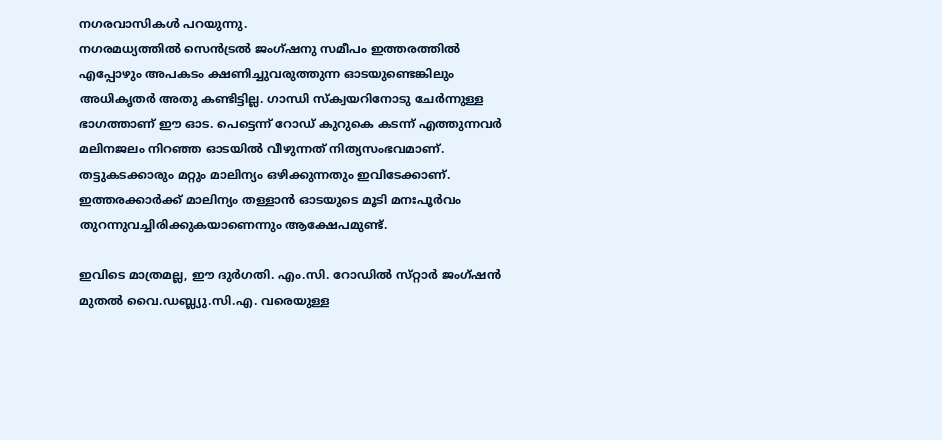നഗരവാസികള്‍ പറയുന്നു.
നഗരമധ്യത്തില്‍ സെന്‍ട്രല്‍ ജംഗ്‌ഷനു സമീപം ഇത്തരത്തില്‍ എപ്പോഴും അപകടം ക്ഷണിച്ചുവരുത്തുന്ന ഓടയുണ്ടെങ്കിലും അധികൃതര്‍ അതു കണ്ടിട്ടില്ല. ഗാന്ധി സ്‌ക്വയറിനോടു ചേര്‍ന്നുള്ള ഭാഗത്താണ്‌ ഈ ഓട. പെട്ടെന്ന്‌ റോഡ്‌ കുറുകെ കടന്ന്‌ എത്തുന്നവര്‍ മലിനജലം നിറഞ്ഞ ഓടയില്‍ വീഴുന്നത്‌ നിത്യസംഭവമാണ്‌. തട്ടുകടക്കാരും മറ്റും മാലിന്യം ഒഴിക്കുന്നതും ഇവിടേക്കാണ്‌. ഇത്തരക്കാര്‍ക്ക്‌ മാലിന്യം തള്ളാന്‍ ഓടയുടെ മൂടി മനഃപൂര്‍വം തുറന്നുവച്ചിരിക്കുകയാണെന്നും ആക്ഷേപമുണ്ട്‌.

ഇവിടെ മാത്രമല്ല, ഈ ദുര്‍ഗതി. എം.സി. റോഡില്‍ സ്‌റ്റാര്‍ ജംഗ്‌ഷന്‍ മുതല്‍ വൈ.ഡബ്ല്യു.സി.എ. വരെയുള്ള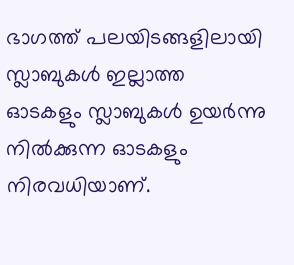ഭാഗത്ത്‌ പലയിടങ്ങളിലായി സ്ലാബുകള്‍ ഇല്ലാത്ത ഓടകളും സ്ലാബുകള്‍ ഉയര്‍ന്നു നില്‍ക്കുന്ന ഓടകളും നിരവധിയാണ്‌.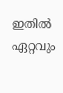ഇതില്‍ ഏറ്റവും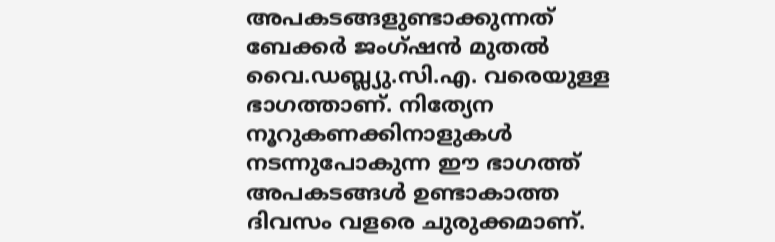അപകടങ്ങളുണ്ടാക്കുന്നത്‌ ബേക്കര്‍ ജംഗ്‌ഷന്‍ മുതല്‍ വൈ.ഡബ്ല്യു.സി.എ. വരെയുള്ള ഭാഗത്താണ്‌. നിത്യേന നൂറുകണക്കിനാളുകള്‍ നടന്നുപോകുന്ന ഈ ഭാഗത്ത്‌ അപകടങ്ങള്‍ ഉണ്ടാകാത്ത ദിവസം വളരെ ചുരുക്കമാണ്‌.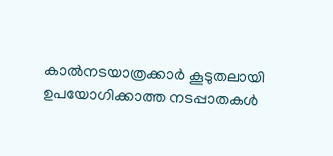കാല്‍നടയാത്രക്കാര്‍ കൂടുതലായി ഉപയോഗിക്കാത്ത നടപ്പാതകള്‍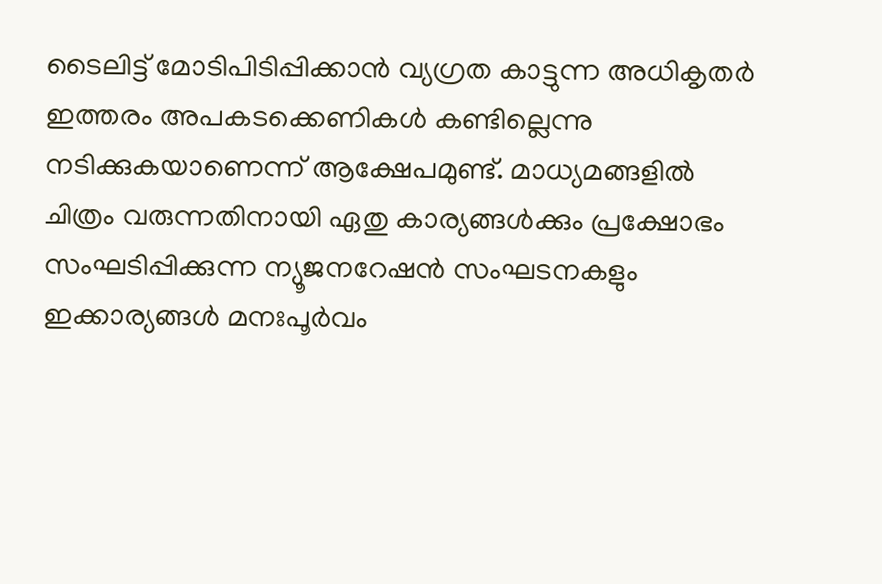ടൈലിട്ട്‌ മോടിപിടിപ്പിക്കാന്‍ വ്യഗ്രത കാട്ടുന്ന അധികൃതര്‍ ഇത്തരം അപകടക്കെണികള്‍ കണ്ടില്ലെന്നു നടിക്കുകയാണെന്ന്‌ ആക്ഷേപമുണ്ട്‌. മാധ്യമങ്ങളില്‍ ചിത്രം വരുന്നതിനായി ഏതു കാര്യങ്ങള്‍ക്കും പ്രക്ഷോഭം സംഘടിപ്പിക്കുന്ന ന്യൂജനറേഷന്‍ സംഘടനകളും ഇക്കാര്യങ്ങള്‍ മനഃപൂര്‍വം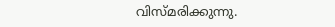വിസ്‌മരിക്കുന്നു.